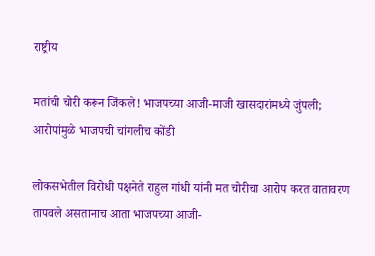राष्ट्रीय

मतांची चोरी करून जिंकले! भाजपच्या आजी-माजी खासदारांमध्ये जुंपली; आरोपांमुळे भाजपची चांगलीच कोंडी

लोकसभेतील विरोधी पक्षनेते राहुल गांधी यांनी मत चोरीचा आरोप करत वातावरण तापवले असतानाच आता भाजपच्या आजी-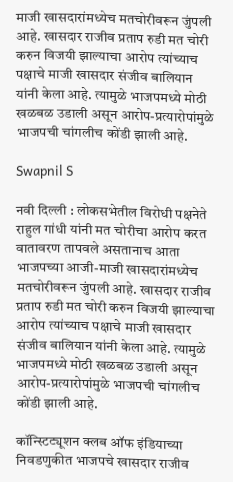माजी खासदारांमध्येच मतचोरीवरून जुंपली आहे. खासदार राजीव प्रताप रुडी मत चोरी करुन विजयी झाल्याचा आरोप त्यांच्याच पक्षाचे माजी खासदार संजीव बालियान यांनी केला आहे. त्यामुळे भाजपमध्ये मोठी खळबळ उडाली असून आरोप-प्रत्यारोपांमुळे भाजपची चांगलीच कोंडी झाली आहे.

Swapnil S

नवी दिल्ली : लोकसभेतील विरोधी पक्षनेते राहुल गांधी यांनी मत चोरीचा आरोप करत वातावरण तापवले असतानाच आता भाजपच्या आजी-माजी खासदारांमध्येच मतचोरीवरून जुंपली आहे. खासदार राजीव प्रताप रुडी मत चोरी करुन विजयी झाल्याचा आरोप त्यांच्याच पक्षाचे माजी खासदार संजीव बालियान यांनी केला आहे. त्यामुळे भाजपमध्ये मोठी खळबळ उडाली असून आरोप-प्रत्यारोपांमुळे भाजपची चांगलीच कोंडी झाली आहे.

कॉन्स्टिट्यूशन क्लब ऑफ इंडियाच्या निवडणुकीत भाजपचे खासदार राजीव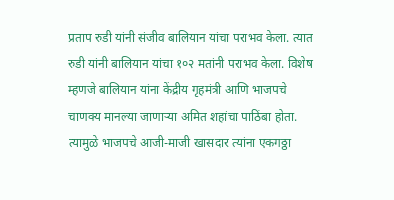प्रताप रुडी यांनी संजीव बालियान यांचा पराभव केला. त्यात रुडी यांनी बालियान यांचा १०२ मतांनी पराभव केला. विशेष म्हणजे बालियान यांना केंद्रीय गृहमंत्री आणि भाजपचे चाणक्य मानल्या जाणाऱ्या अमित शहांचा पाठिंबा होता. त्यामुळे भाजपचे आजी-माजी खासदार त्यांना एकगठ्ठा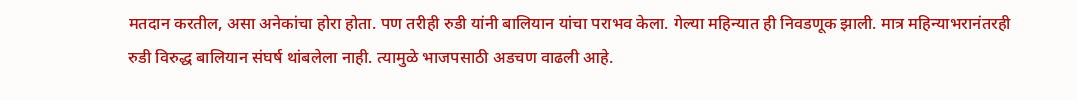मतदान करतील, असा अनेकांचा होरा होता. पण तरीही रुडी यांनी बालियान यांचा पराभव केला. गेल्या महिन्यात ही निवडणूक झाली. मात्र महिन्याभरानंतरही रुडी विरुद्ध बालियान संघर्ष थांबलेला नाही. त्यामुळे भाजपसाठी अडचण वाढली आहे.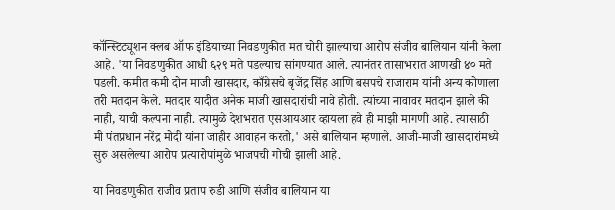कॉन्स्टिट्यूशन क्लब ऑफ इंडियाच्या निवडणुकीत मत चोरी झाल्याचा आरोप संजीव बालियान यांनी केला आहे. 'या निवडणुकीत आधी ६२९ मते पडल्याच सांगण्यात आले. त्यानंतर तासाभरात आणखी ४० मते पडली. कमीत कमी दोन माजी खासदार, काँग्रेसचे बृजेंद्र सिंह आणि बसपचे राजाराम यांनी अन्य कोणाला तरी मतदान केले. मतदार यादीत अनेक माजी खासदारांची नावे होती. त्यांच्या नावावर मतदान झाले की नाही, याची कल्पना नाही. त्यामुळे देशभरात एसआयआर व्हायला हवे ही माझी मागणी आहे. त्यासाठी मी पंतप्रधान नरेंद्र मोदी यांना जाहीर आवाहन करतो,' असे बालियान म्हणाले. आजी-माजी खासदारांमध्ये सुरु असलेल्या आरोप प्रत्यारोपांमुळे भाजपची गोची झाली आहे.

या निवडणुकीत राजीव प्रताप रुडी आणि संजीव बालियान या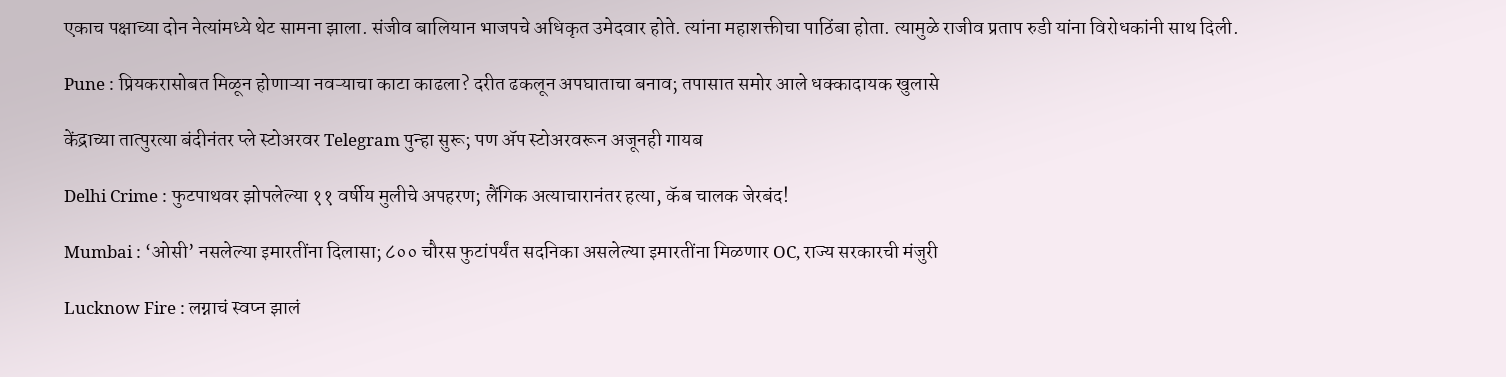एकाच पक्षाच्या दोन नेत्यांमध्ये थेट सामना झाला. संजीव बालियान भाजपचे अधिकृत उमेदवार होते. त्यांना महाशक्तीचा पाठिंबा होता. त्यामुळे राजीव प्रताप रुडी यांना विरोधकांनी साथ दिली.

Pune : प्रियकरासोबत मिळून होणाऱ्या नवऱ्याचा काटा काढला? दरीत ढकलून अपघाताचा बनाव; तपासात समोर आले धक्कादायक खुलासे

केंद्राच्या तात्पुरत्या बंदीनंतर प्ले स्टोअरवर Telegram पुन्हा सुरू; पण ॲप स्टोअरवरून अजूनही गायब

Delhi Crime : फुटपाथवर झोपलेल्या ११ वर्षीय मुलीचे अपहरण; लैंगिक अत्याचारानंतर हत्या, कॅब चालक जेरबंद!

Mumbai : ‘ओसी’ नसलेल्या इमारतींना दिलासा; ८०० चौरस फुटांपर्यंत सदनिका असलेल्या इमारतींना मिळणार OC, राज्य सरकारची मंजुरी

Lucknow Fire : लग्नाचं स्वप्न झालं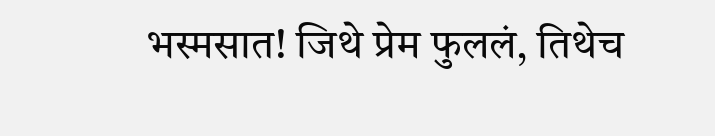भस्मसात! जिथे प्रेम फुललं, तिथेच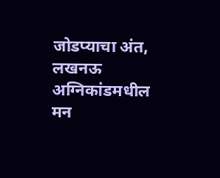जोडप्याचा अंत, लखनऊ अग्निकांडमधील मन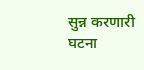सुन्न करणारी घटना